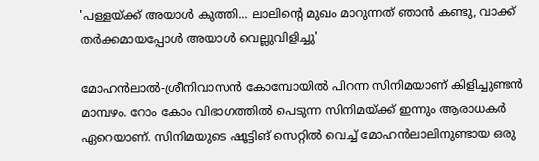'പള്ളയ്ക്ക് അയാൾ കുത്തി... ലാലിന്റെ മുഖം മാറുന്നത് ഞാൻ കണ്ടു, വാക്ക് തർക്കമായപ്പോൾ അയാൾ വെല്ലുവിളിച്ചു'

മോഹൻലാൽ-ശ്രീനിവാസൻ കോമ്പോയിൽ പിറന്ന സിനിമയാണ് കിളിച്ചുണ്ടൻ മാമ്പഴം. റോം കോം വിഭാഗത്തിൽ പെടുന്ന സിനിമയ്ക്ക് ഇന്നും ആരാധകർ ഏറെയാണ്. സിനിമയുടെ ഷൂട്ടിങ് സെറ്റിൽ വെച്ച് മോഹൻലാലിനുണ്ടായ ഒരു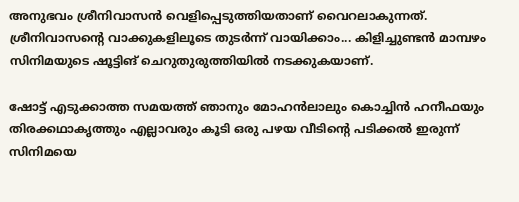അനുഭവം ശ്രീനിവാസൻ വെളിപ്പെടുത്തിയതാണ് വൈറലാകുന്നത്. ശ്രീനിവാസന്റെ വാക്കുകളിലൂടെ തുടർന്ന് വായിക്കാം... കിളിച്ചുണ്ടൻ മാമ്പഴം സിനിമയുടെ ഷൂട്ടിങ് ചെറുതുരുത്തിയിൽ നടക്കുകയാണ്.

ഷോട്ട് എടുക്കാത്ത സമയത്ത് ഞാനും മോഹൻലാലും കൊച്ചിൻ ഹനീഫയും തിരക്കഥാക‍‍ൃത്തും എല്ലാവരും കൂടി ഒരു പഴയ വീടിന്റെ പടിക്കൽ ഇരുന്ന് സിനിമയെ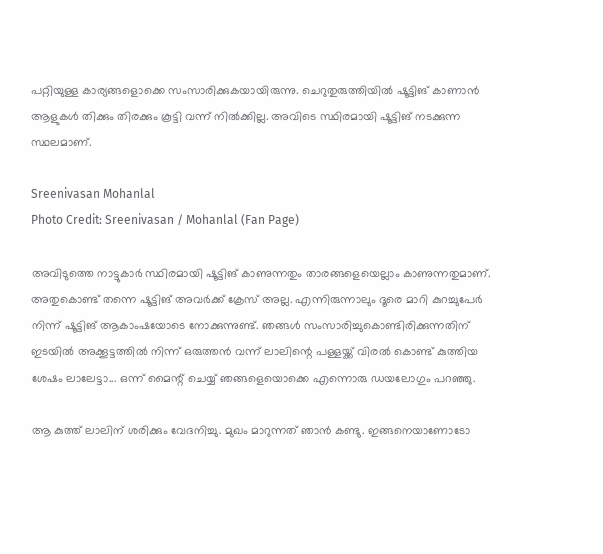പറ്റിയുള്ള കാര്യങ്ങളൊക്കെ സംസാരിക്കുകയായിരുന്നു. ചെറുതുരുത്തിയിൽ ഷൂട്ടിങ് കാണാൻ ആളുകൾ തിക്കും തിരക്കും കൂട്ടി വന്ന് നിൽക്കില്ല. അവിടെ സ്ഥിരമായി ഷൂട്ടിങ് നടക്കുന്ന സ്ഥലമാണ്.

Sreenivasan Mohanlal
Photo Credit: Sreenivasan / Mohanlal (Fan Page)

അവിടുത്തെ നാട്ടുകാർ സ്ഥിരമായി ഷൂട്ടിങ് കാണുന്നതും താരങ്ങളെയെല്ലാം കാണുന്നതുമാണ്. അതുകൊണ്ട് തന്നെ ഷൂട്ടിങ് അവർക്ക് ക്രേസ് അല്ല. എന്നിരുന്നാലും ദൂരെ മാറി കുറച്ചുപേർ നിന്ന് ഷൂട്ടിങ് ആകാംഷയോടെ നോക്കുന്നുണ്ട്. ഞങ്ങൾ സംസാരിച്ചുകൊണ്ടിരിക്കുന്നതിന് ഇടയിൽ അക്കൂട്ടത്തിൽ നിന്ന് ഒരുത്തൻ വന്ന് ലാലിന്റെ പള്ളയ്ക്ക് വിരൽ കൊണ്ട് കുത്തിയ ശേഷം ലാലേട്ടാ... ഒന്ന് മൈന്റ് ചെയ്യ് ഞങ്ങളെയൊക്കെ എന്നൊരു ഡയലോഗും പറഞ്ഞു.

ആ കുത്ത് ലാലിന് ശരിക്കും വേദനിച്ചു. മുഖം മാറുന്നത് ഞാൻ കണ്ടു. ഇങ്ങനെയാണോടോ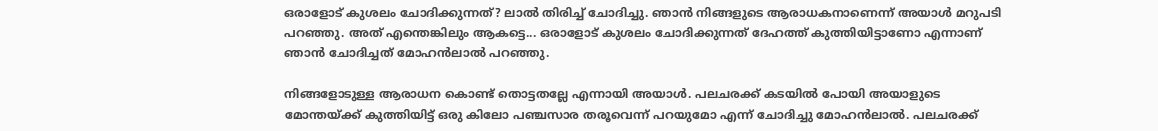ഒരാളോട് കുശലം ചോദിക്കുന്നത്? ലാൽ തിരിച്ച് ചോദിച്ചു. ഞാൻ നിങ്ങളുടെ ആരാധകനാണെന്ന് അയാൾ മറുപടി പറഞ്ഞു. അത് എന്തെങ്കിലും ആകട്ടെ... ഒരാളോട് കുശലം ചോദിക്കുന്നത് ദേഹത്ത് കുത്തിയിട്ടാണോ എന്നാണ് ഞാൻ ചോദിച്ചത് മോഹൻലാൽ പറഞ്ഞു.

നിങ്ങളോടുള്ള ആരാധന കൊണ്ട് തൊട്ടതല്ലേ എന്നായി അയാൾ. പലചരക്ക് കടയിൽ പോയി അയാളുടെ മോന്തയ്ക്ക് കുത്തിയിട്ട് ഒരു കിലോ പഞ്ചസാര തരൂവെന്ന് പറയുമോ എന്ന് ചോദിച്ചു മോഹൻലാൽ. പലചരക്ക്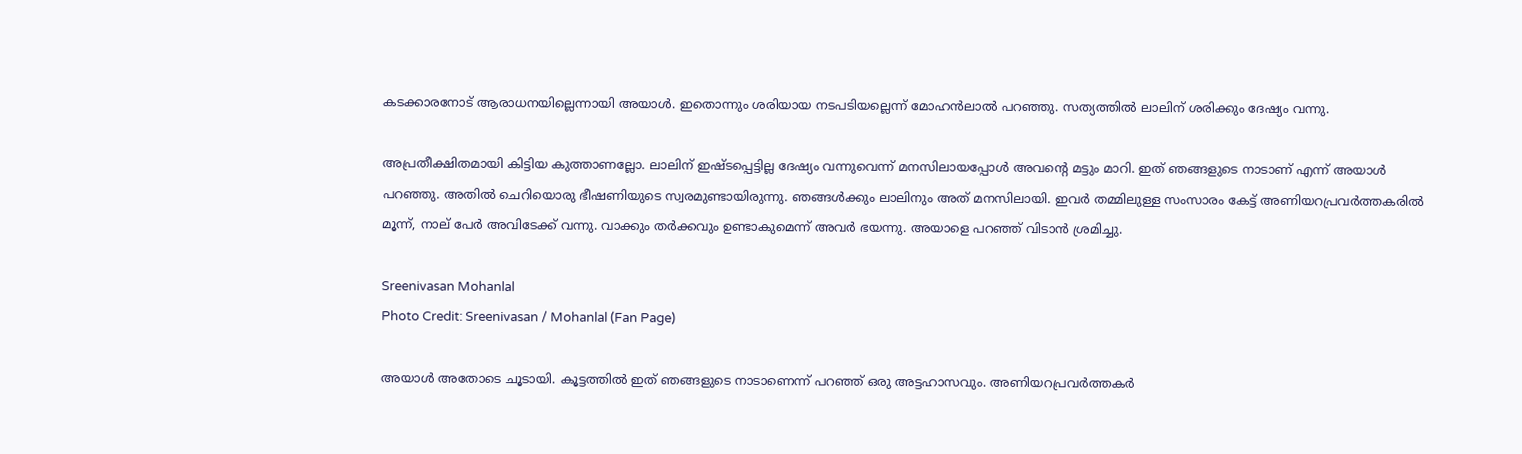കടക്കാരനോട് ആരാധനയില്ലെന്നായി അയാൾ. ഇതൊന്നും ശരിയായ നടപടിയല്ലെന്ന് മോഹൻലാൽ പറഞ്ഞു. സത്യത്തിൽ ലാലിന് ശരിക്കും ദേഷ്യം വന്നു.

അപ്രതീക്ഷിതമായി കിട്ടിയ കുത്താണല്ലോ. ലാലിന് ഇഷ്ടപ്പെട്ടില്ല ദേഷ്യം വന്നുവെന്ന് മനസിലായപ്പോൾ അവന്റെ മട്ടും മാറി. ഇത് ഞങ്ങളുടെ നാടാണ് എന്ന് അയാൾ പറഞ്ഞു. അതിൽ ചെറിയൊരു ഭീഷണിയുടെ സ്വരമുണ്ടായിരുന്നു. ഞങ്ങൾക്കും ലാലിനും അത് മനസിലായി. ഇവർ തമ്മിലുള്ള സംസാരം കേട്ട് അണിയറപ്രവർത്തകരിൽ മൂന്ന്, നാല് പേർ അവിടേക്ക് വന്നു. വാക്കും തർക്കവും ഉണ്ടാകുമെന്ന് അവർ ഭയന്നു. അയാളെ പറഞ്ഞ് വിടാൻ ശ്രമിച്ചു.

Sreenivasan Mohanlal
Photo Credit: Sreenivasan / Mohanlal (Fan Page)

അയാൾ അതോടെ ചൂടായി. കൂട്ടത്തിൽ ഇത് ഞങ്ങളുടെ നാടാണെന്ന് പറഞ്ഞ് ഒരു അട്ടഹാസവും. അണിയറപ്രവർത്തകർ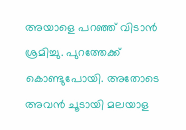അയാളെ പറഞ്ഞ് വിടാൻ ശ്രമിച്ചു. പുറത്തേക്ക് കൊണ്ടുപോയി. അതോടെ അവൻ ചൂടായി മലയാള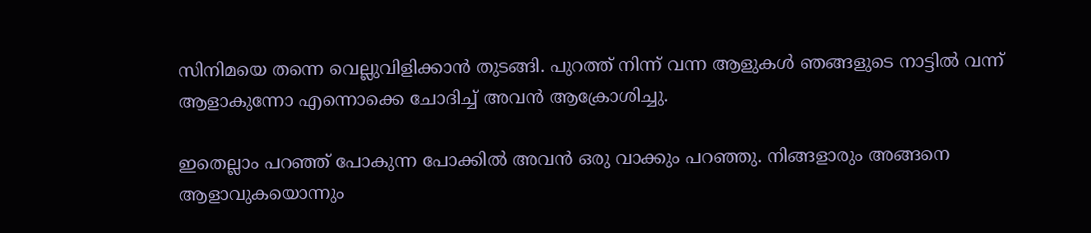സിനിമയെ തന്നെ വെല്ലുവിളിക്കാൻ തുടങ്ങി. പുറത്ത് നിന്ന് വന്ന ആളുകൾ ഞങ്ങളുടെ നാട്ടിൽ വന്ന് ആളാകുന്നോ എന്നൊക്കെ ചോദിച്ച് അവൻ ആക്രോശിച്ചു.

ഇതെല്ലാം പറഞ്ഞ് പോകുന്ന പോക്കിൽ അവൻ ഒരു വാക്കും പറഞ്ഞു. നിങ്ങളാരും അങ്ങനെ ആളാവുകയൊന്നും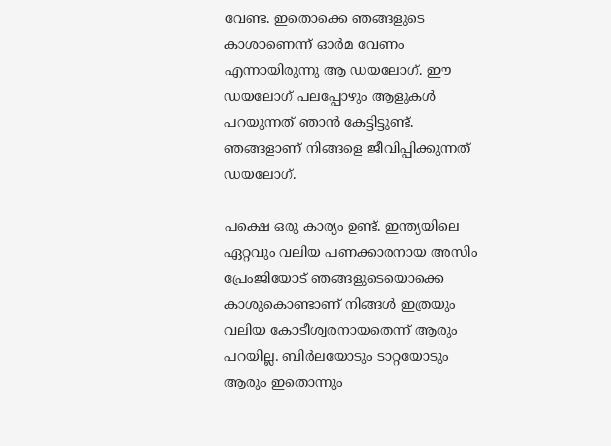വേണ്ട. ഇതൊക്കെ ഞങ്ങളുടെ കാശാണെന്ന് ഓർമ വേണം എന്നായിരുന്നു ആ ഡയലോഗ്. ഈ ഡയലോഗ് പലപ്പോഴും ആളുകൾ പറയുന്നത് ഞാൻ കേട്ടിട്ടുണ്ട്. ഞങ്ങളാണ് നിങ്ങളെ ജീവിപ്പിക്കുന്നത് ഡയലോഗ്.

പക്ഷെ ഒരു കാര്യം ഉണ്ട്. ഇന്ത്യയിലെ ഏറ്റവും വലിയ പണക്കാരനായ അസിം പ്രേംജിയോട് ഞങ്ങളുടെയൊക്കെ കാശുകൊണ്ടാണ് നിങ്ങൾ ഇത്രയും വലിയ കോടീശ്വരനായതെന്ന് ആരും പറയില്ല. ബിർലയോടും ടാറ്റയോടും ആരും ഇതൊന്നും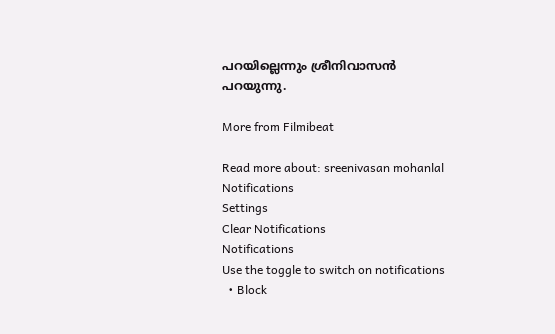പറയില്ലെന്നും ശ്രീനിവാസൻ പറയുന്നു.

More from Filmibeat

Read more about: sreenivasan mohanlal
Notifications
Settings
Clear Notifications
Notifications
Use the toggle to switch on notifications
  • Block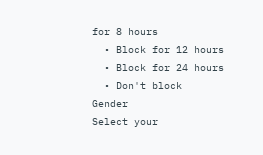for 8 hours
  • Block for 12 hours
  • Block for 24 hours
  • Don't block
Gender
Select your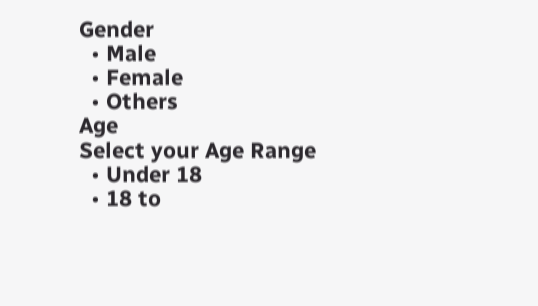Gender
  • Male
  • Female
  • Others
Age
Select your Age Range
  • Under 18
  • 18 to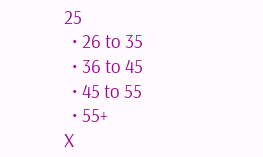25
  • 26 to 35
  • 36 to 45
  • 45 to 55
  • 55+
X